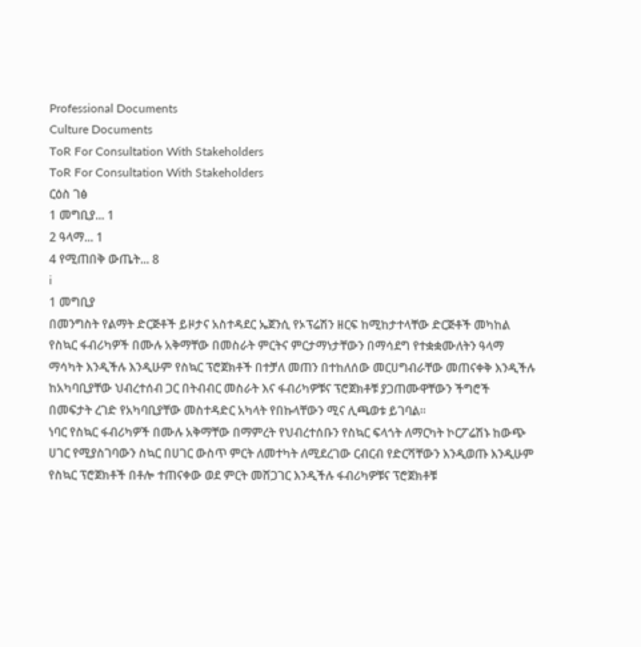Professional Documents
Culture Documents
ToR For Consultation With Stakeholders
ToR For Consultation With Stakeholders
ርዕስ ገፅ
1 መግቢያ... 1
2 ዓላማ... 1
4 የሚጠበቅ ውጤት... 8
i
1 መግቢያ
በመንግስት የልማት ድርጅቶች ይዞታና አስተዳደር ኤጀንሲ የኦፕሬሽን ዘርፍ ከሚከታተላቸው ድርጅቶች መካከል
የስኳር ፋብሪካዎች በሙሉ አቅማቸው በመስራት ምርትና ምርታማነታቸውን በማሳደግ የተቋቋሙለትን ዓላማ
ማሳካት እንዲችሉ እንዲሁም የስኳር ፕሮጀክቶች በተቻለ መጠን በተከለሰው መርሀግብራቸው መጠናቀቅ እንዲችሉ
ከአካባቢያቸው ህብረተሰብ ጋር በትብብር መስራት እና ፋብሪካዎቹና ፕሮጀክቶቹ ያጋጠሙዋቸውን ችግሮች
በመፍታት ረገድ የአካባቢያቸው መስተዳድር አካላት የበኩላቸውን ሚና ሊጫወቱ ይገባል፡፡
ነባር የስኳር ፋብሪካዎች በሙሉ አቅማቸው በማምረት የህብረተሰቡን የስኳር ፍላጎት ለማርካት ኮርፖሬሽኑ ከውጭ
ሀገር የሚያስገባውን ስኳር በሀገር ውስጥ ምርት ለመተካት ለሚደረገው ርብርብ የድርሻቸውን እንዲወጡ እንዲሁም
የስኳር ፕሮጀክቶች በቶሎ ተጠናቀው ወደ ምርት መሸጋገር እንዲችሉ ፋብሪካዎቹና ፕሮጀክቶቹ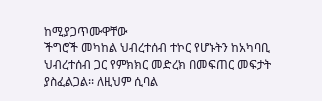ከሚያጋጥሙዋቸው
ችግሮች መካከል ህብረተሰብ ተኮር የሆኑትን ከአካባቢ ህብረተሰብ ጋር የምክክር መድረክ በመፍጠር መፍታት
ያስፈልጋል፡፡ ለዚህም ሲባል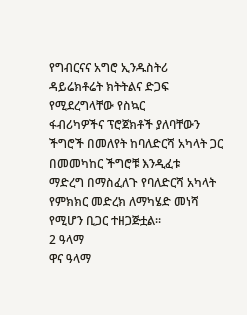የግብርናና አግሮ ኢንዱስትሪ ዳይሬክቶሬት ክትትልና ድጋፍ የሚደረግላቸው የስኳር
ፋብሪካዎችና ፕሮጀክቶች ያለባቸውን ችግሮች በመለየት ከባለድርሻ አካላት ጋር በመመካከር ችግሮቹ እንዲፈቱ
ማድረግ በማስፈለጉ የባለድርሻ አካላት የምክክር መድረክ ለማካሄድ መነሻ የሚሆን ቢጋር ተዘጋጅቷል፡፡
2 ዓላማ
ዋና ዓላማ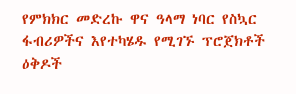የምክክር መድረኩ ዋና ዓላማ ነባር የስኳር ፋብሪዎችና እየተካሄዱ የሚገኙ ፕሮጀክቶች ዕቅዶች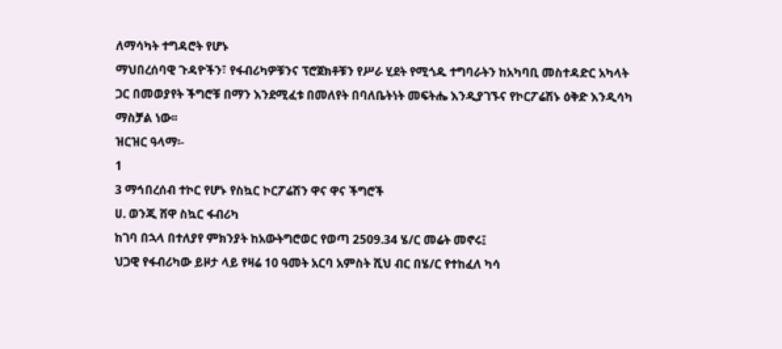ለማሳካት ተግዳሮት የሆኑ
ማህበረሰባዊ ጉዳዮችን፣ የፋብሪካዎቹንና ፕሮጀክቶቹን የሥራ ሂደት የሚጎዱ ተግባራትን ከአካባቢ መስተዳድር አካላት
ጋር በመወያየት ችግሮቹ በማን እንደሚፈቱ በመለየት በባለቤትነት መፍትሔ እንዲያገኙና የኮርፖሬሽኑ ዕቅድ እንዲሳካ
ማስቻል ነው፡፡
ዝርዝር ዓላማ፡-
1
3 ማኅበረሰብ ተኮር የሆኑ የስኳር ኮርፖሬሽን ዋና ዋና ችግሮች
ሀ. ወንጂ ሸዋ ስኳር ፋብሪካ
ከገባ በኋላ በተለያየ ምክንያት ከአውትግሮወር የወጣ 2509.34 ሄ/ር መሬት መኖሩ፤
ህጋዊ የፋብሪካው ይዞታ ላይ የዛሬ 10 ዓመት አርባ አምስት ሺህ ብር በሄ/ር የተከፈለ ካሳ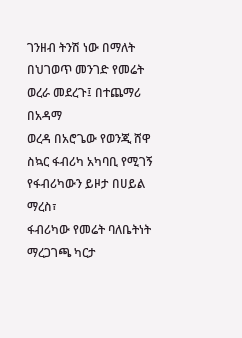ገንዘብ ትንሽ ነው በማለት በህገወጥ መንገድ የመሬት ወረራ መደረጉ፤ በተጨማሪ በአዳማ
ወረዳ በአሮጌው የወንጂ ሸዋ ስኳር ፋብሪካ አካባቢ የሚገኝ የፋብሪካውን ይዞታ በሀይል ማረስ፣
ፋብሪካው የመሬት ባለቤትነት ማረጋገጫ ካርታ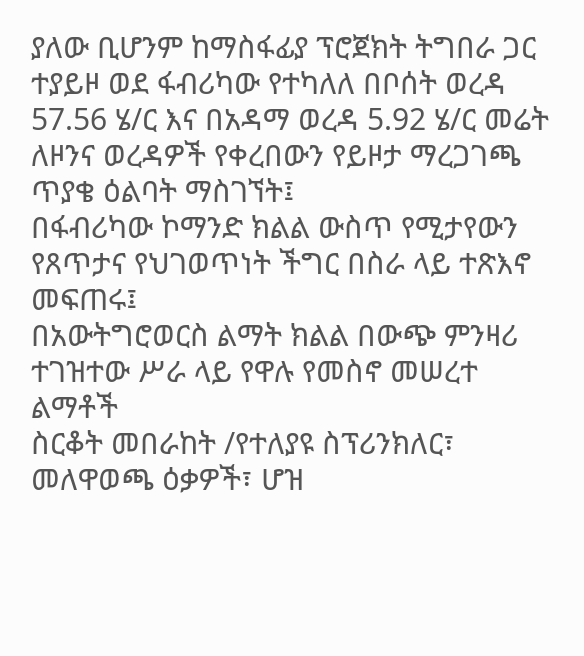ያለው ቢሆንም ከማስፋፊያ ፕሮጀክት ትግበራ ጋር
ተያይዞ ወደ ፋብሪካው የተካለለ በቦሰት ወረዳ 57.56 ሄ/ር እና በአዳማ ወረዳ 5.92 ሄ/ር መሬት
ለዞንና ወረዳዎች የቀረበውን የይዞታ ማረጋገጫ ጥያቄ ዕልባት ማስገኘት፤
በፋብሪካው ኮማንድ ክልል ውስጥ የሚታየውን የጸጥታና የህገወጥነት ችግር በስራ ላይ ተጽእኖ
መፍጠሩ፤
በአውትግሮወርስ ልማት ክልል በውጭ ምንዛሪ ተገዝተው ሥራ ላይ የዋሉ የመስኖ መሠረተ ልማቶች
ስርቆት መበራከት /የተለያዩ ስፕሪንክለር፣ መለዋወጫ ዕቃዎች፣ ሆዝ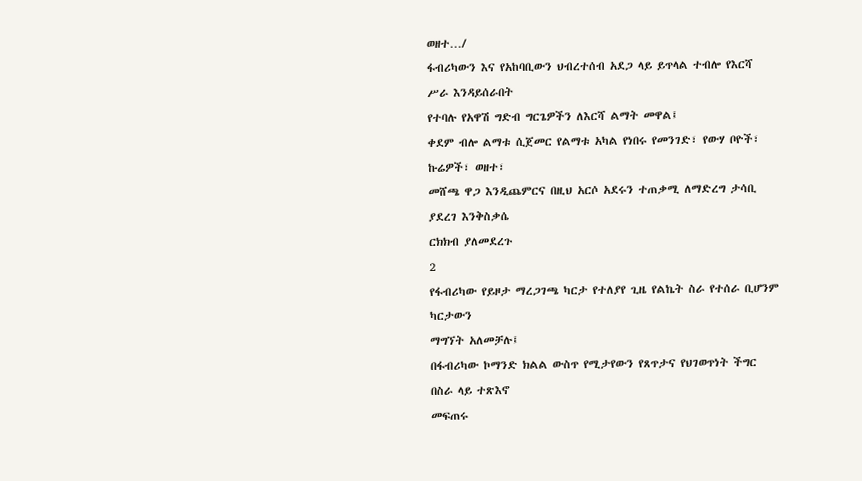ወዘተ…/
ፋብሪካውን እና የአከባቢውን ህብረተሰብ አደጋ ላይ ይጥላል ተብሎ የእርሻ ሥራ እንዳይሰራበት
የተባሉ የአዋሽ ግድብ ግርጌዎችን ለእርሻ ልማት መዋል፤
ቀደም ብሎ ልማቱ ሲጀመር የልማቱ አካል የነበሩ የመንገድ፣ የውሃ ቦዮች፣ ኩሬዎች፣ ወዘተ፣
መሸጫ ዋጋ እንዲጨምርና በዚህ አርሶ አደሩን ተጠቃሚ ለማድረግ ታሳቢ ያደረገ እንቅስቃሴ
ርክክብ ያለመደረጉ
2
የፋብሪካው የይዞታ ማረጋገጫ ካርታ የተለያየ ጊዜ የልኬት ስራ የተሰራ ቢሆንም ካርታውን
ማግኘት አለመቻሉ፤
በፋብሪካው ኮማንድ ክልል ውስጥ የሚታየውን የጸጥታና የህገወጥነት ችግር በስራ ላይ ተጽእኖ
መፍጠሩ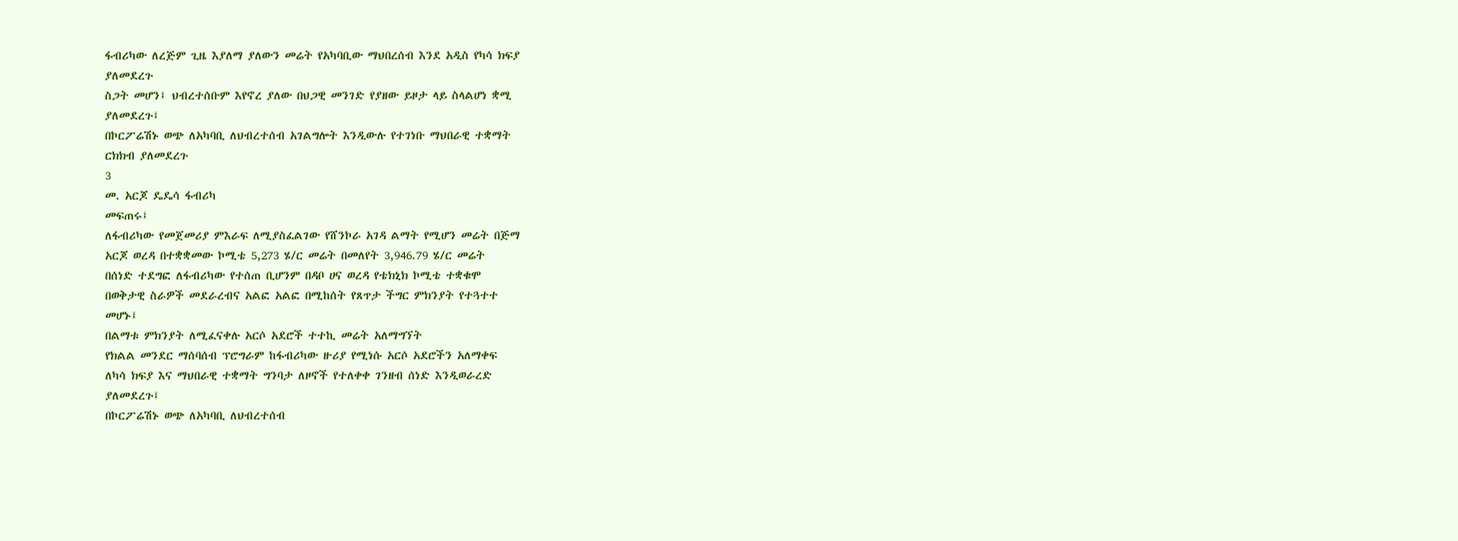ፋብሪካው ለረጅም ጊዜ እያለማ ያለውን መሬት የአካባቢው ማህበረሰብ እንደ አዲስ የካሳ ክፍያ
ያለመደረጉ
ስጋት መሆን፤ ህብረተሰቡም እየኖረ ያለው በህጋዊ መንገድ የያዘው ይዞታ ላይ ስላልሆነ ቋሚ
ያለመደረጉ፤
በኮርፖሬሽኑ ወጭ ለአካባቢ ለህብረተሰብ አገልግሎት እንዲውሉ የተገነቡ ማህበራዊ ተቋማት
ርክክብ ያለመደረጉ
3
መ. አርጆ ዴዴሳ ፋብሪካ
መፍጠሩ፤
ለፋብሪካው የመጀመሪያ ምእራፍ ለሚያስፈልገው የሸንኮራ አገዳ ልማት የሚሆን መሬት በጅማ
አርጆ ወረዳ በተቋቋመው ኮሚቴ 5,273 ሄ/ር መሬት በመለየት 3,946.79 ሄ/ር መሬት
በሰነድ ተደግፎ ለፋብሪካው የተሰጠ ቢሆንም በዳቦ ሀና ወረዳ የቴክኒክ ኮሚቴ ተቋቁሞ
በወቅታዊ ስራዎች መደራረብና አልፎ አልፎ በሚከሰት የጸጥታ ችግር ምክንያት የተጓተተ
መሆኑ፤
በልማቱ ምክንያት ለሚፈናቀሉ አርሶ አደሮች ተተኪ መሬት አለማግኘት
የክልል መንደር ማሰባሰብ ፕሮግራም ከፋብሪካው ዙሪያ የሚነሱ አርሶ አደሮችን አለማቀፍ
ለካሳ ክፍያ እና ማህበራዊ ተቋማት ግንባታ ለዞኖች የተለቀቀ ገንዘብ ሰነድ እንዲወራረድ
ያለመደረጉ፤
በኮርፖሬሽኑ ወጭ ለአካባቢ ለህብረተሰብ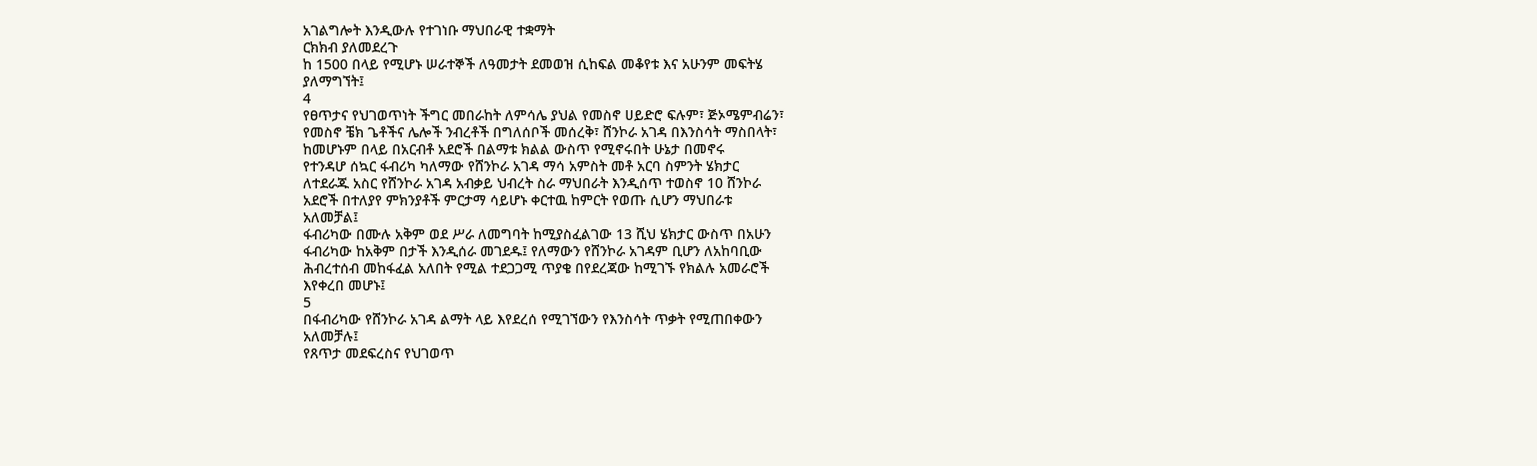አገልግሎት እንዲውሉ የተገነቡ ማህበራዊ ተቋማት
ርክክብ ያለመደረጉ
ከ 1500 በላይ የሚሆኑ ሠራተኞች ለዓመታት ደመወዝ ሲከፍል መቆየቱ እና አሁንም መፍትሄ
ያለማግኘት፤
4
የፀጥታና የህገወጥነት ችግር መበራከት ለምሳሌ ያህል የመስኖ ሀይድሮ ፍሉም፣ ጅኦሜምብሬን፣
የመስኖ ቼክ ጌቶችና ሌሎች ንብረቶች በግለሰቦች መሰረቅ፣ ሸንኮራ አገዳ በእንስሳት ማስበላት፣
ከመሆኑም በላይ በአርብቶ አደሮች በልማቱ ክልል ውስጥ የሚኖሩበት ሁኔታ በመኖሩ
የተንዳሆ ሰኳር ፋብሪካ ካለማው የሸንኮራ አገዳ ማሳ አምስት መቶ አርባ ስምንት ሄክታር
ለተደራጁ አስር የሸንኮራ አገዳ አብቃይ ህብረት ስራ ማህበራት እንዲሰጥ ተወስኖ 10 ሸንኮራ
አደሮች በተለያየ ምክንያቶች ምርታማ ሳይሆኑ ቀርተዉ ከምርት የወጡ ሲሆን ማህበራቱ
አለመቻል፤
ፋብሪካው በሙሉ አቅም ወደ ሥራ ለመግባት ከሚያስፈልገው 13 ሺህ ሄክታር ውስጥ በአሁን
ፋብሪካው ከአቅም በታች እንዲሰራ መገደዱ፤ የለማውን የሸንኮራ አገዳም ቢሆን ለአከባቢው
ሕብረተሰብ መከፋፈል አለበት የሚል ተደጋጋሚ ጥያቄ በየደረጃው ከሚገኙ የክልሉ አመራሮች
እየቀረበ መሆኑ፤
5
በፋብሪካው የሸንኮራ አገዳ ልማት ላይ እየደረሰ የሚገኘውን የእንስሳት ጥቃት የሚጠበቀውን
አለመቻሉ፤
የጸጥታ መደፍረስና የህገወጥ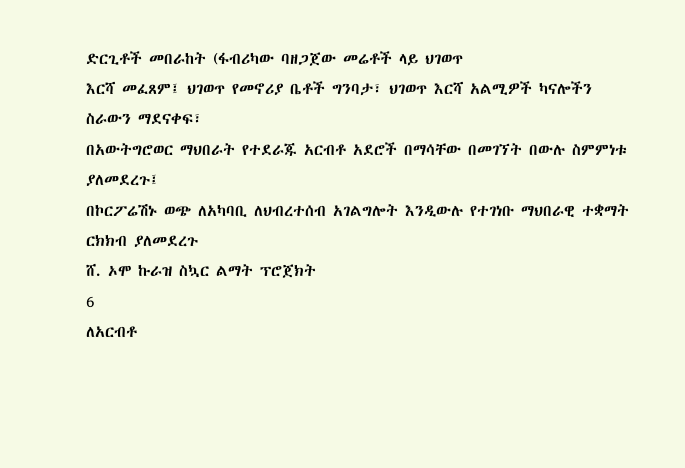ድርጊቶች መበራከት (ፋብሪካው ባዘጋጀው መሬቶች ላይ ህገወጥ
እርሻ መፈጸም፤ ህገወጥ የመኖሪያ ቤቶች ግንባታ፣ ህገወጥ እርሻ አልሚዎች ካናሎችን
ስራውን ማደናቀፍ፣
በአውትግሮወር ማህበራት የተደራጁ አርብቶ አደሮች በማሳቸው በመገኘት በውሉ ስምምነቱ
ያለመደረጉ፤
በኮርፖሬሽኑ ወጭ ለአካባቢ ለህብረተሰብ አገልግሎት እንዲውሉ የተገነቡ ማህበራዊ ተቋማት
ርክክብ ያለመደረጉ
ሸ. ኦሞ ኩራዝ ስኳር ልማት ፕሮጀክት
6
ለአርብቶ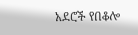አደሮች የበቆሎ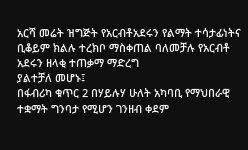አርሻ መሬት ዝግጅት የአርብቶአደሩን የልማት ተሳታፊነትና
ቢቆይም ክልሉ ተረክቦ ማስቀጠል ባለመቻሉ የአርብቶ አደሩን ዘላቂ ተጠቃማ ማድረግ
ያልተቻለ መሆኑ፤
በፋብሪካ ቁጥር 2 በሃይሉሃ ሁለት አካባቢ የማህበራዊ ተቋማት ግንባታ የሚሆን ገንዘብ ቀደም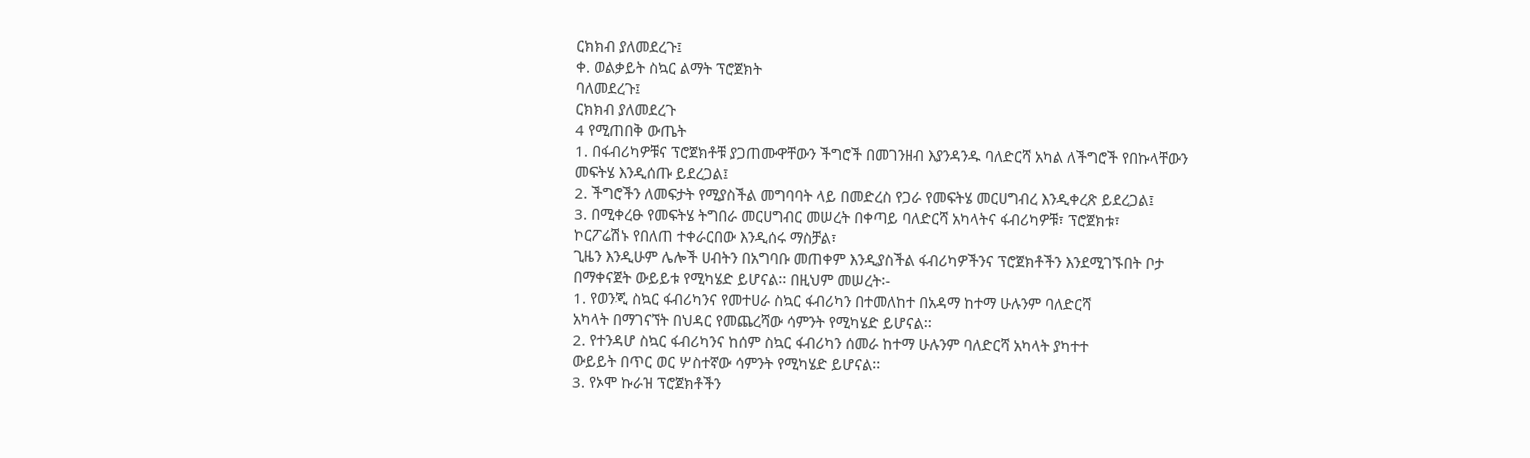ርክክብ ያለመደረጉ፤
ቀ. ወልቃይት ስኳር ልማት ፕሮጀክት
ባለመደረጉ፤
ርክክብ ያለመደረጉ
4 የሚጠበቅ ውጤት
1. በፋብሪካዎቹና ፕሮጀክቶቹ ያጋጠሙዋቸውን ችግሮች በመገንዘብ እያንዳንዱ ባለድርሻ አካል ለችግሮች የበኩላቸውን
መፍትሄ እንዲሰጡ ይደረጋል፤
2. ችግሮችን ለመፍታት የሚያስችል መግባባት ላይ በመድረስ የጋራ የመፍትሄ መርሀግብረ እንዲቀረጽ ይደረጋል፤
3. በሚቀረፁ የመፍትሄ ትግበራ መርሀግብር መሠረት በቀጣይ ባለድርሻ አካላትና ፋብሪካዎቹ፣ ፕሮጀክቱ፣
ኮርፖሬሽኑ የበለጠ ተቀራርበው እንዲሰሩ ማስቻል፣
ጊዜን እንዲሁም ሌሎች ሀብትን በአግባቡ መጠቀም እንዲያስችል ፋብሪካዎችንና ፕሮጀክቶችን እንደሚገኙበት ቦታ
በማቀናጀት ውይይቱ የሚካሄድ ይሆናል፡፡ በዚህም መሠረት፡-
1. የወንጂ ስኳር ፋብሪካንና የመተሀራ ስኳር ፋብሪካን በተመለከተ በአዳማ ከተማ ሁሉንም ባለድርሻ
አካላት በማገናኘት በህዳር የመጨረሻው ሳምንት የሚካሄድ ይሆናል፡፡
2. የተንዳሆ ስኳር ፋብሪካንና ከሰም ስኳር ፋብሪካን ሰመራ ከተማ ሁሉንም ባለድርሻ አካላት ያካተተ
ውይይት በጥር ወር ሦስተኛው ሳምንት የሚካሄድ ይሆናል፡፡
3. የኦሞ ኩራዝ ፕሮጀክቶችን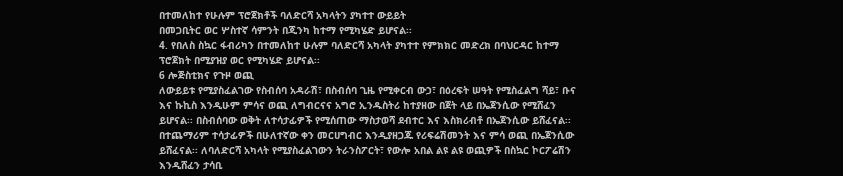በተመለከተ የሁሉም ፕሮጀክቶች ባለድርሻ አካላትን ያካተተ ውይይት
በመጋቢትር ወር ሦስተኛ ሳምንት በጂንካ ከተማ የሚካሄድ ይሆናል፡፡
4. የበለስ ስኳር ፋብሪካን በተመለከተ ሁሉም ባለድርሻ አካላት ያካተተ የምክክር መድረክ በባህርዳር ከተማ
ፕሮጀክት በሚያዝያ ወር የሚካሄድ ይሆናል፡፡
6 ሎጅስቲክና የጉዞ ወጪ
ለውይይቱ የሚያስፈልገው የስብሰባ አዳራሽ፣ በስብሰባ ጊዜ የሚቀርብ ውኃ፣ በዕረፍት ሠዓት የሚስፈልግ ሻይ፣ ቡና
እና ኩኪስ እንዲሁም ምሳና ወጪ ለግብርናና አግሮ ኢንዱስትሪ ከተያዘው በጀት ላይ በኤጀንሲው የሚሸፈን
ይሆናል፡፡ በስብሰባው ወቅት ለተሳታፊዎች የሚሰጠው ማስታወሻ ደብተር እና እስክሪብቶ በኤጀንሲው ይሸፈናል፡፡
በተጨማሪም ተሳታፊዎች በሁለተኛው ቀን መርሀግብር እንዲያዘጋጁ የሪፍሬሽመንት እና ምሳ ወጪ በኤጀንሲው
ይሸፈናል፡፡ ለባለድርሻ አካላት የሚያስፈልገውን ትራንስፖርት፣ የውሎ አበል ልዩ ልዩ ወጪዎች በስኳር ኮርፖሬሽን
እንዲሸፈን ታሳቢ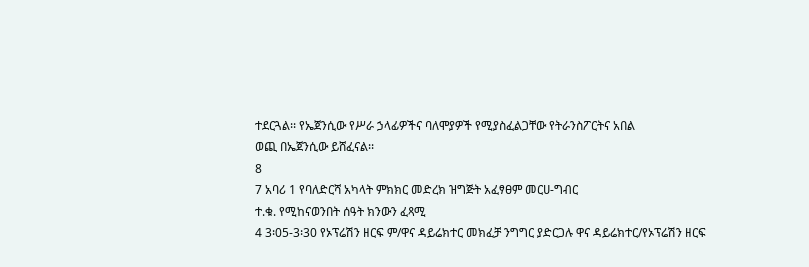ተደርጓል፡፡ የኤጀንሲው የሥራ ኃላፊዎችና ባለሞያዎች የሚያስፈልጋቸው የትራንስፖርትና አበል
ወጪ በኤጀንሲው ይሸፈናል፡፡
8
7 አባሪ 1 የባለድርሻ አካላት ምክክር መድረክ ዝግጅት አፈፃፀም መርሀ-ግብር
ተ.ቁ. የሚከናወንበት ሰዓት ክንውን ፈጻሚ
4 3፡05-3፡30 የኦፕሬሽን ዘርፍ ም/ዋና ዳይሬክተር መክፈቻ ንግግር ያድርጋሉ ዋና ዳይሬክተር/የኦፕሬሽን ዘርፍ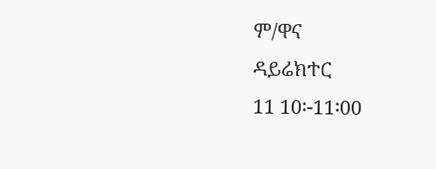ም/ዋና
ዳይሬክተር
11 10፡-11፡00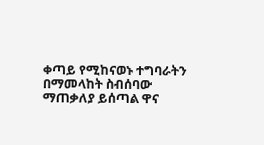ቀጣይ የሚከናወኑ ተግባራትን በማመላከት ስብሰባው ማጠቃለያ ይሰጣል ዋና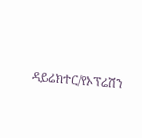ዳይሬክተር/የኦፕሬሽን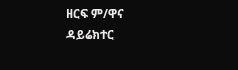ዘርፍ ም/ዋና
ዳይሬክተር